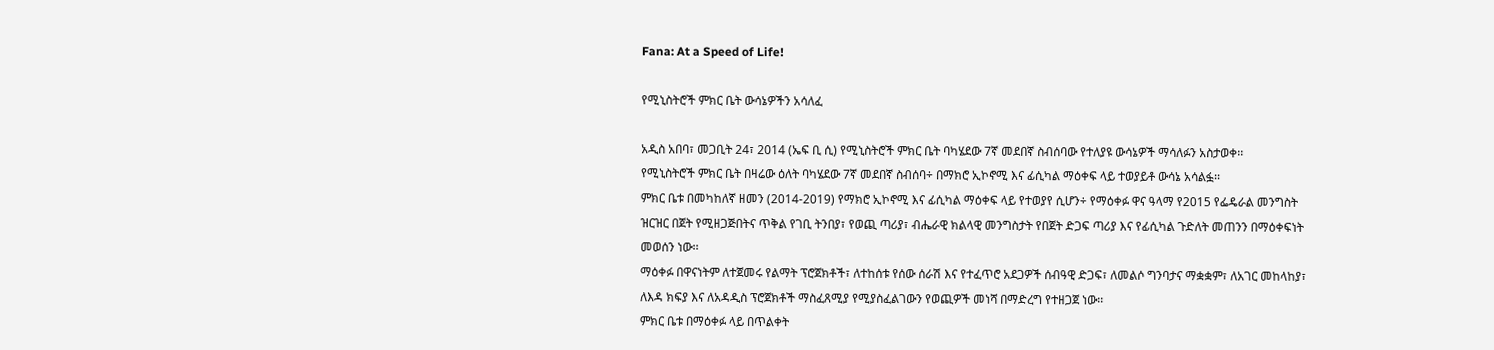Fana: At a Speed of Life!

የሚኒስትሮች ምክር ቤት ውሳኔዎችን አሳለፈ

አዲስ አበባ፣ መጋቢት 24፣ 2014 (ኤፍ ቢ ሲ) የሚኒስትሮች ምክር ቤት ባካሄደው 7ኛ መደበኛ ስብሰባው የተለያዩ ውሳኔዎች ማሳለፉን አስታወቀ፡፡
የሚኒስትሮች ምክር ቤት በዛሬው ዕለት ባካሄደው 7ኛ መደበኛ ስብሰባ÷ በማክሮ ኢኮኖሚ እና ፊሲካል ማዕቀፍ ላይ ተወያይቶ ውሳኔ አሳልፏ፡፡
ምክር ቤቱ በመካከለኛ ዘመን (2014-2019) የማክሮ ኢኮኖሚ እና ፊሲካል ማዕቀፍ ላይ የተወያየ ሲሆን÷ የማዕቀፉ ዋና ዓላማ የ2015 የፌዴራል መንግስት ዝርዝር በጀት የሚዘጋጅበትና ጥቅል የገቢ ትንበያ፣ የወጪ ጣሪያ፣ ብሔራዊ ክልላዊ መንግስታት የበጀት ድጋፍ ጣሪያ እና የፊሲካል ጉድለት መጠንን በማዕቀፍነት መወሰን ነው፡፡
ማዕቀፉ በዋናነትም ለተጀመሩ የልማት ፕሮጀክቶች፣ ለተከሰቱ የሰው ሰራሽ እና የተፈጥሮ አደጋዎች ሰብዓዊ ድጋፍ፣ ለመልሶ ግንባታና ማቋቋም፣ ለአገር መከላከያ፣ ለእዳ ክፍያ እና ለአዳዲስ ፕሮጀክቶች ማስፈጸሚያ የሚያስፈልገውን የወጪዎች መነሻ በማድረግ የተዘጋጀ ነው፡፡
ምክር ቤቱ በማዕቀፉ ላይ በጥልቀት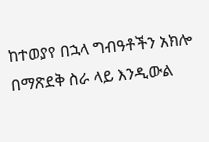ከተወያየ በኋላ ግብዓቶችን አክሎ በማጽደቅ ስራ ላይ እንዲውል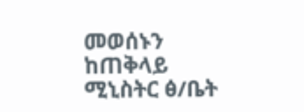መወሰኑን ከጠቅላይ ሚኒስትር ፅ/ቤት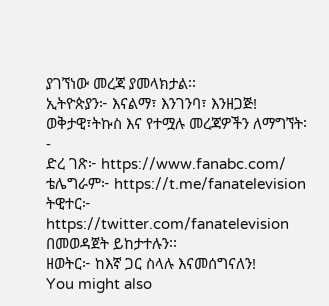ያገኘነው መረጃ ያመላክታል፡፡
ኢትዮጵያን፦ እናልማ፣ እንገንባ፣ እንዘጋጅ!
ወቅታዊ፣ትኩስ እና የተሟሉ መረጃዎችን ለማግኘት፡-
ድረ ገጽ፦ https://www.fanabc.com/
ቴሌግራም፦ https://t.me/fanatelevision
ትዊተር፦ https://twitter.com/fanatelevision በመወዳጀት ይከታተሉን፡፡
ዘወትር፦ ከእኛ ጋር ስላሉ እናመሰግናለን!
You might also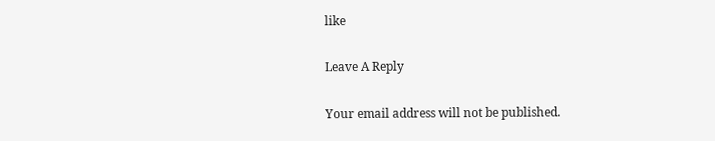like

Leave A Reply

Your email address will not be published.